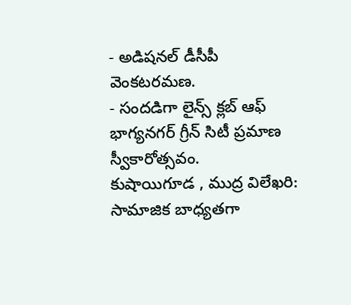- అడిషనల్ డీసీపీ వెంకటరమణ.
- సందడిగా లైన్స్ క్లబ్ ఆఫ్ భాగ్యనగర్ గ్రీన్ సిటీ ప్రమాణ స్వీకారోత్సవం.
కుషాయిగూడ , ముద్ర విలేఖరి: సామాజిక బాధ్యతగా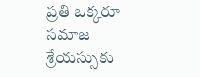ప్రతి ఒక్కరూ సమాజ శ్రేయస్సుకు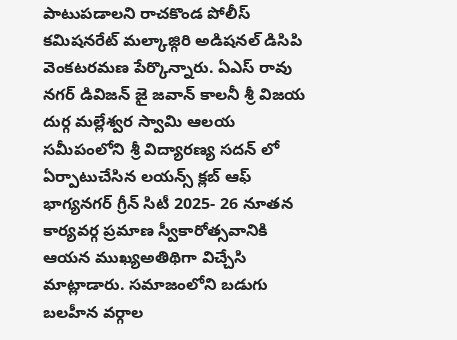పాటుపడాలని రాచకొండ పోలీస్ కమిషనరేట్ మల్కాజ్గిరి అడిషనల్ డిసిపి వెంకటరమణ పేర్కొన్నారు. ఏఎస్ రావు నగర్ డివిజన్ జై జవాన్ కాలనీ శ్రీ విజయ దుర్గ మల్లేశ్వర స్వామి ఆలయ సమీపంలోని శ్రీ విద్యారణ్య సదన్ లో ఏర్పాటుచేసిన లయన్స్ క్లబ్ ఆఫ్ భాగ్యనగర్ గ్రీన్ సిటీ 2025- 26 నూతన కార్యవర్గ ప్రమాణ స్వీకారోత్సవానికి ఆయన ముఖ్యఅతిథిగా విచ్చేసి మాట్లాడారు. సమాజంలోని బడుగు బలహీన వర్గాల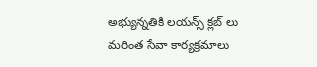అభ్యున్నతికి లయన్స్ క్లబ్ లు మరింత సేవా కార్యక్రమాలు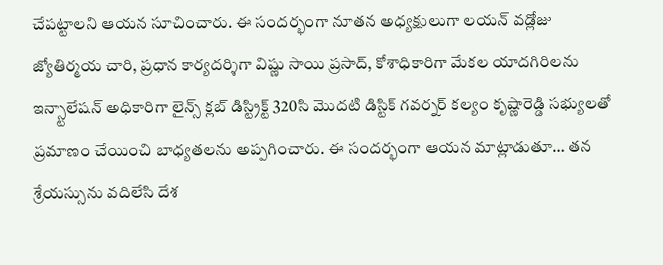చేపట్టాలని ఆయన సూచించారు. ఈ సందర్భంగా నూతన అధ్యక్షులుగా లయన్ వడ్లోజు జ్యోతిర్మయ చారి, ప్రధాన కార్యదర్శిగా విష్ణు సాయి ప్రసాద్, కోశాధికారిగా మేకల యాదగిరిలను ఇన్స్టాలేషన్ అధికారిగా లైన్స్ క్లబ్ డిస్ట్రిక్ట్ 320సి మొదటి డిస్టిక్ గవర్నర్ కల్యం కృష్ణారెడ్డి సభ్యులతో ప్రమాణం చేయించి బాధ్యతలను అప్పగించారు. ఈ సందర్భంగా ఆయన మాట్లాడుతూ… తన శ్రేయస్సును వదిలేసి దేశ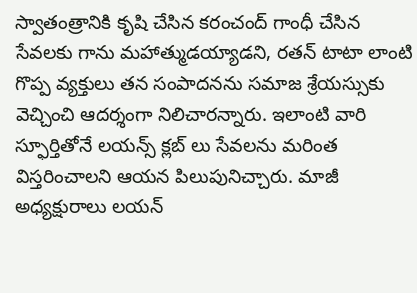స్వాతంత్రానికి కృషి చేసిన కరంచంద్ గాంధీ చేసిన సేవలకు గాను మహాత్ముడయ్యాడని, రతన్ టాటా లాంటి గొప్ప వ్యక్తులు తన సంపాదనను సమాజ శ్రేయస్సుకు వెచ్చించి ఆదర్శంగా నిలిచారన్నారు. ఇలాంటి వారి స్ఫూర్తితోనే లయన్స్ క్లబ్ లు సేవలను మరింత విస్తరించాలని ఆయన పిలుపునిచ్చారు. మాజీ అధ్యక్షురాలు లయన్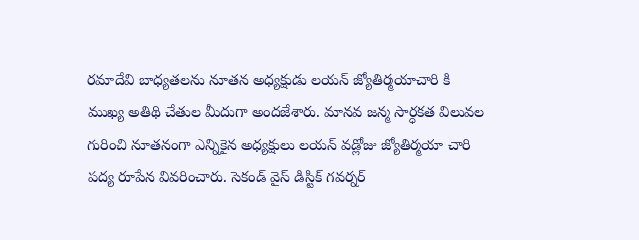రమాదేవి బాధ్యతలను నూతన అధ్యక్షుడు లయన్ జ్యోతిర్మయాచారి కి ముఖ్య అతిథి చేతుల మీదుగా అందజేశారు. మానవ జన్మ సార్ధకత విలువల గురించి నూతనంగా ఎన్నికైన అధ్యక్షులు లయన్ వడ్లోజు జ్యోతిర్మయా చారి పద్య రూపేన వివరించారు. సెకండ్ వైస్ డిస్టిక్ గవర్నర్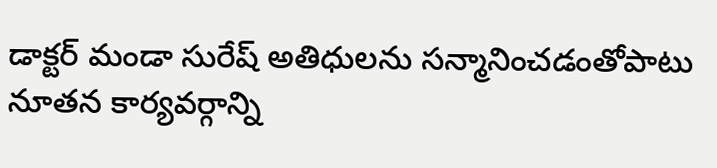డాక్టర్ మండా సురేష్ అతిధులను సన్మానించడంతోపాటు నూతన కార్యవర్గాన్ని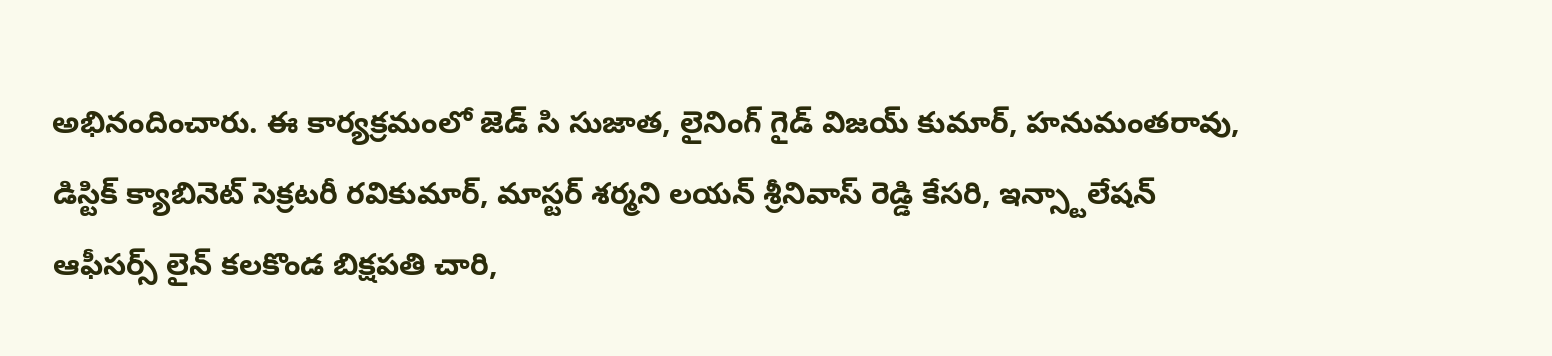అభినందించారు. ఈ కార్యక్రమంలో జెడ్ సి సుజాత, లైనింగ్ గైడ్ విజయ్ కుమార్, హనుమంతరావు, డిస్టిక్ క్యాబినెట్ సెక్రటరీ రవికుమార్, మాస్టర్ శర్మని లయన్ శ్రీనివాస్ రెడ్డి కేసరి, ఇన్స్టాలేషన్ ఆఫీసర్స్ లైన్ కలకొండ బిక్షపతి చారి,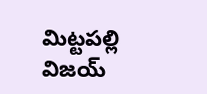మిట్టపల్లి విజయ్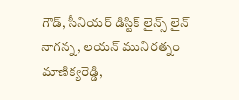గౌడ్, సీనియర్ డిస్టిక్ లైన్స్ లైన్ నాగన్న, లయన్ మునిరత్నం మాణిక్యరెడ్డి,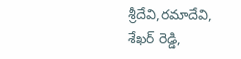శ్రీదేవి,రమాదేవి, శేఖర్ రెడ్డి,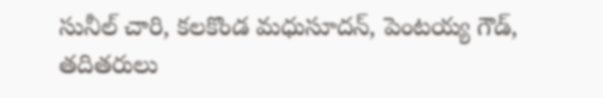సునీల్ చారి, కలకొండ మధుసూదన్, పెంటయ్య గౌడ్, తదితరులు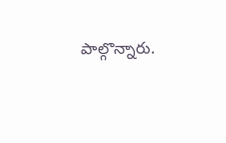పాల్గొన్నారు.